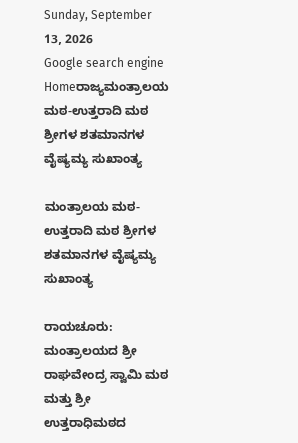Sunday, September 13, 2026
Google search engine
Homeರಾಜ್ಯಮಂತ್ರಾಲಯ ಮಠ-ಉತ್ತರಾದಿ ಮಠ ಶ್ರೀಗಳ‌ ಶತಮಾನಗಳ ವೈಷ್ಯಮ್ಯ ಸುಖಾಂತ್ಯ

ಮಂತ್ರಾಲಯ ಮಠ-ಉತ್ತರಾದಿ ಮಠ ಶ್ರೀಗಳ‌ ಶತಮಾನಗಳ ವೈಷ್ಯಮ್ಯ ಸುಖಾಂತ್ಯ

ರಾಯಚೂರು: ಮಂತ್ರಾಲಯದ ಶ್ರೀ ರಾಘವೇಂದ್ರ ಸ್ವಾಮಿ ಮಠ ಮತ್ತು ಶ್ರೀ ಉತ್ತರಾಧಿಮಠದ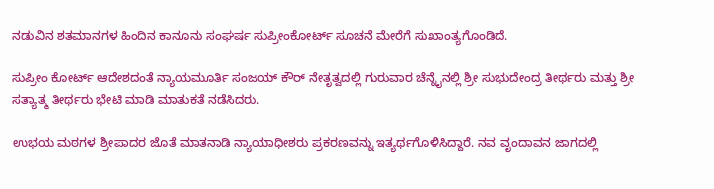ನಡುವಿನ ಶತಮಾನಗಳ ಹಿಂದಿನ ಕಾನೂನು ಸಂಘರ್ಷ ಸುಪ್ರೀಂಕೋರ್ಟ್ ಸೂಚನೆ ಮೇರೆಗೆ ಸುಖಾಂತ್ಯಗೊಂಡಿದೆ.

ಸುಪ್ರೀಂ ಕೋರ್ಟ್ ಆದೇಶದಂತೆ ನ್ಯಾಯಮೂರ್ತಿ ಸಂಜಯ್ ಕೌರ್ ನೇತೃತ್ವದಲ್ಲಿ ಗುರುವಾರ ಚೆನ್ನೈನಲ್ಲಿ ಶ್ರೀ ಸುಭುದೇಂದ್ರ ತೀರ್ಥರು ಮತ್ತು ಶ್ರೀ ಸತ್ಯಾತ್ಮ ತೀರ್ಥರು ಭೇಟಿ ಮಾಡಿ ಮಾತುಕತೆ ನಡೆಸಿದರು.

ಉಭಯ ಮಠಗಳ ಶ್ರೀಪಾದರ ಜೊತೆ ಮಾತನಾಡಿ ನ್ಯಾಯಾಧೀಶರು ಪ್ರಕರಣವನ್ನು ಇತ್ಯರ್ಥಗೊಳಿಸಿದ್ದಾರೆ. ನವ ವೃಂದಾವನ ಜಾಗದಲ್ಲಿ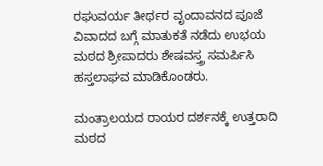ರಘುವರ್ಯ ತೀರ್ಥರ ವೃಂದಾವನದ ಪೂಜೆ ವಿವಾದದ ಬಗ್ಗೆ ಮಾತುಕತೆ ನಡೆದು ಉಭಯ ಮಠದ ಶ್ರೀಪಾದರು ಶೇಷವಸ್ತ್ರ ಸಮರ್ಪಿಸಿ ಹಸ್ತಲಾಘವ ಮಾಡಿಕೊಂಡರು.

ಮಂತ್ರಾಲಯದ ರಾಯರ ದರ್ಶನಕ್ಕೆ ಉತ್ತರಾದಿ ಮಠದ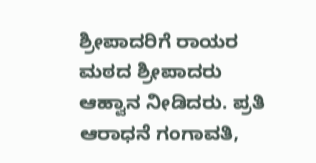ಶ್ರೀಪಾದರಿಗೆ ರಾಯರ ಮಠದ ಶ್ರೀಪಾದರು ಆಹ್ವಾನ ನೀಡಿದರು. ಪ್ರತಿ ಆರಾಧನೆ ಗಂಗಾವತಿ,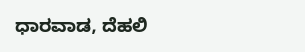ಧಾರವಾಡ, ದೆಹಲಿ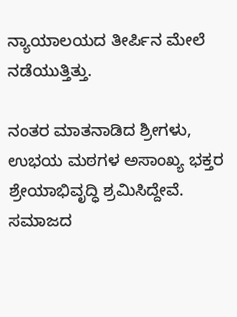ನ್ಯಾಯಾಲಯದ ತೀರ್ಪಿನ ಮೇಲೆ ನಡೆಯುತ್ತಿತ್ತು.

ನಂತರ ಮಾತನಾಡಿದ ಶ್ರೀಗಳು, ಉಭಯ ಮಠಗಳ ಅಸಾಂಖ್ಯ ಭಕ್ತರ ಶ್ರೇಯಾಭಿವೃದ್ಧಿ ಶ್ರಮಿಸಿದ್ದೇವೆ. ಸಮಾಜದ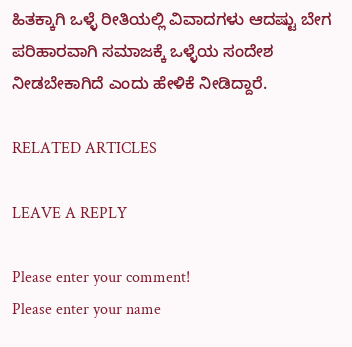ಹಿತಕ್ಕಾಗಿ ಒಳ್ಳೆ ರೀತಿಯಲ್ಲಿ ವಿವಾದಗಳು ಆದಷ್ಟು ಬೇಗ ಪರಿಹಾರವಾಗಿ ಸಮಾಜಕ್ಕೆ ಒಳ್ಳೆಯ ಸಂದೇಶ ನೀಡಬೇಕಾಗಿದೆ ಎಂದು ಹೇಳಿಕೆ ನೀಡಿದ್ದಾರೆ.

RELATED ARTICLES

LEAVE A REPLY

Please enter your comment!
Please enter your name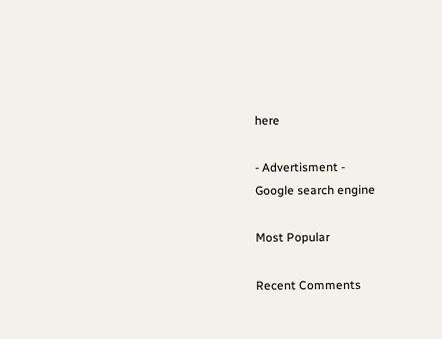here

- Advertisment -
Google search engine

Most Popular

Recent Comments